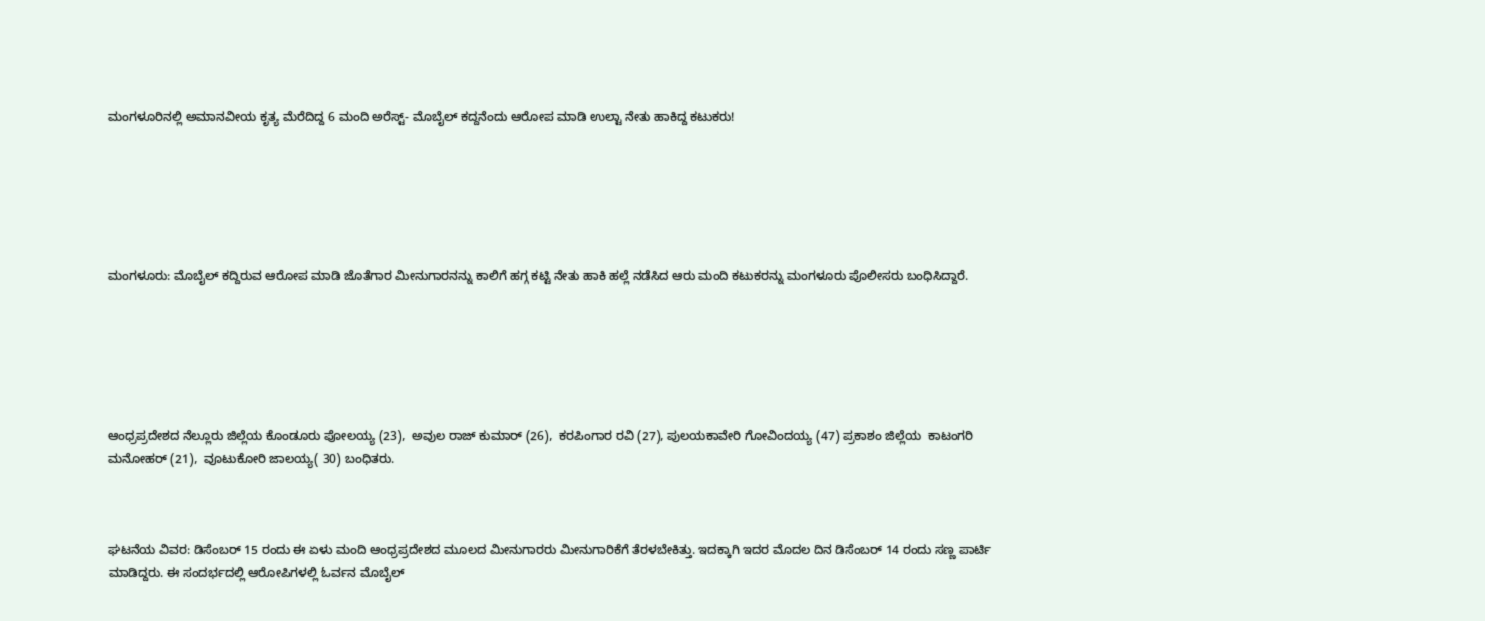ಮಂಗಳೂರಿನಲ್ಲಿ ಅಮಾನವೀಯ ಕೃತ್ಯ ಮೆರೆದಿದ್ದ 6 ಮಂದಿ ಅರೆಸ್ಟ್- ಮೊಬೈಲ್ ಕದ್ದನೆಂದು ಆರೋಪ ಮಾಡಿ ಉಲ್ಟಾ ನೇತು ಹಾಕಿದ್ದ ಕಟುಕರು!






ಮಂಗಳೂರು: ಮೊಬೈಲ್ ಕದ್ದಿರುವ ಆರೋಪ ಮಾಡಿ ಜೊತೆಗಾರ ಮೀನುಗಾರನನ್ನು ಕಾಲಿಗೆ ಹಗ್ಗ ಕಟ್ಟಿ ನೇತು ಹಾಕಿ ಹಲ್ಲೆ ನಡೆಸಿದ ಆರು ಮಂದಿ ಕಟುಕರನ್ನು ಮಂಗಳೂರು ಪೊಲೀಸರು ಬಂಧಿಸಿದ್ದಾರೆ.






ಆಂಧ್ರಪ್ರದೇಶದ ನೆಲ್ಲೂರು ಜಿಲ್ಲೆಯ ಕೊಂಡೂರು ಪೋಲಯ್ಯ (23),  ಅವುಲ ರಾಜ್ ಕುಮಾರ್ (26),  ಕರಪಿಂಗಾರ ರವಿ (27), ಪುಲಯಕಾವೇರಿ ಗೋವಿಂದಯ್ಯ (47) ಪ್ರಕಾಶಂ ಜಿಲ್ಲೆಯ  ಕಾಟಂಗರಿ ಮನೋಹರ್ (21),  ವೂಟುಕೋರಿ ಜಾಲಯ್ಯ( 30) ಬಂಧಿತರು.



ಘಟನೆಯ ವಿವರ: ಡಿಸೆಂಬರ್ 15 ರಂದು ಈ ಏಳು ಮಂದಿ ಆಂಧ್ರಪ್ರದೇಶದ ಮೂಲದ ಮೀನುಗಾರರು ಮೀನುಗಾರಿಕೆಗೆ ತೆರಳಬೇಕಿತ್ತು. ಇದಕ್ಕಾಗಿ ಇದರ ಮೊದಲ ದಿನ ಡಿಸೆಂಬರ್ 14 ರಂದು ಸಣ್ಣ ಪಾರ್ಟಿ ಮಾಡಿದ್ದರು. ಈ ಸಂದರ್ಭದಲ್ಲಿ ಆರೋಪಿಗಳಲ್ಲಿ ಓರ್ವನ ಮೊಬೈಲ್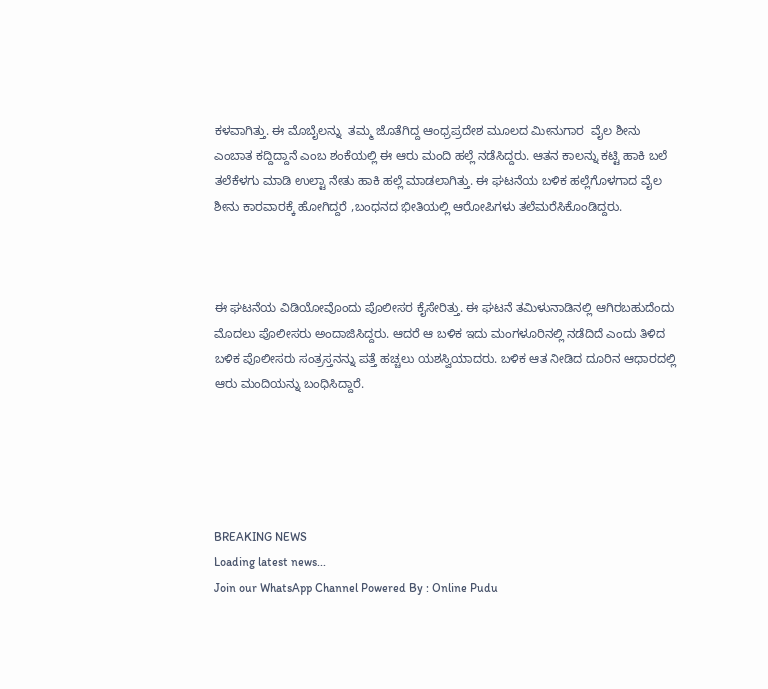ಕಳವಾಗಿತ್ತು. ಈ ಮೊಬೈಲನ್ನು  ತಮ್ಮ ಜೊತೆಗಿದ್ದ ಆಂಧ್ರಪ್ರದೇಶ ಮೂಲದ ಮೀನುಗಾರ  ವೈಲ ಶೀನು ಎಂಬಾತ ಕದ್ದಿದ್ದಾನೆ ಎಂಬ ಶಂಕೆಯಲ್ಲಿ ಈ ಆರು ಮಂದಿ ಹಲ್ಲೆ ನಡೆಸಿದ್ದರು. ಆತನ ಕಾಲನ್ನು ಕಟ್ಟಿ ಹಾಕಿ ಬಲೆ ತಲೆಕೆಳಗು ಮಾಡಿ ಉಲ್ಟಾ ನೇತು ಹಾಕಿ ಹಲ್ಲೆ ಮಾಡಲಾಗಿತ್ತು. ಈ ಘಟನೆಯ ಬಳಿಕ ಹಲ್ಲೆಗೊಳಗಾದ ವೈಲ ಶೀನು ಕಾರವಾರಕ್ಕೆ ಹೋಗಿದ್ದರೆ ,ಬಂಧನದ ಭೀತಿಯಲ್ಲಿ ಆರೋಪಿಗಳು ತಲೆಮರೆಸಿಕೊಂಡಿದ್ದರು.



ಈ ಘಟನೆಯ ವಿಡಿಯೋವೊಂದು ಪೊಲೀಸರ ಕೈಸೇರಿತ್ತು. ಈ ಘಟನೆ ತಮಿಳುನಾಡಿನಲ್ಲಿ ಆಗಿರಬಹುದೆಂದು ಮೊದಲು ಪೊಲೀಸರು ಅಂದಾಜಿಸಿದ್ದರು. ಆದರೆ ಆ ಬಳಿಕ ಇದು ಮಂಗಳೂರಿನಲ್ಲಿ ನಡೆದಿದೆ ಎಂದು ತಿಳಿದ ಬಳಿಕ ಪೊಲೀಸರು ಸಂತ್ರಸ್ತನನ್ನು ಪತ್ತೆ ಹಚ್ಚಲು ಯಶಸ್ವಿಯಾದರು. ಬಳಿಕ ಆತ ನೀಡಿದ ದೂರಿನ ಆಧಾರದಲ್ಲಿ ಆರು ಮಂದಿಯನ್ನು ಬಂಧಿಸಿದ್ದಾರೆ.





BREAKING NEWS
Loading latest news...
Join our WhatsApp Channel Powered By : Online Pudu